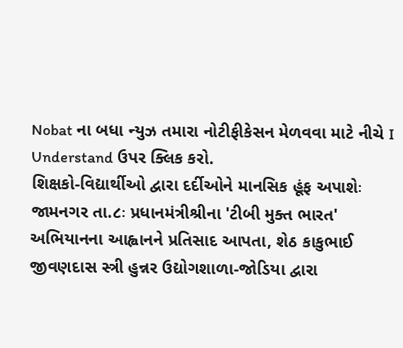Nobat ના બધા ન્યુઝ તમારા નોટીફીકેસન મેળવવા માટે નીચે I Understand ઉપર ક્લિક કરો.
શિક્ષકો-વિદ્યાર્થીઓ દ્વારા દર્દીઓને માનસિક હૂંફ અપાશેઃ
જામનગર તા.૮ઃ પ્રધાનમંત્રીશ્રીના 'ટીબી મુક્ત ભારત' અભિયાનના આહ્વાનને પ્રતિસાદ આપતા, શેઠ કાકુભાઈ જીવણદાસ સ્ત્રી હુન્નર ઉદ્યોગશાળા-જોડિયા દ્વારા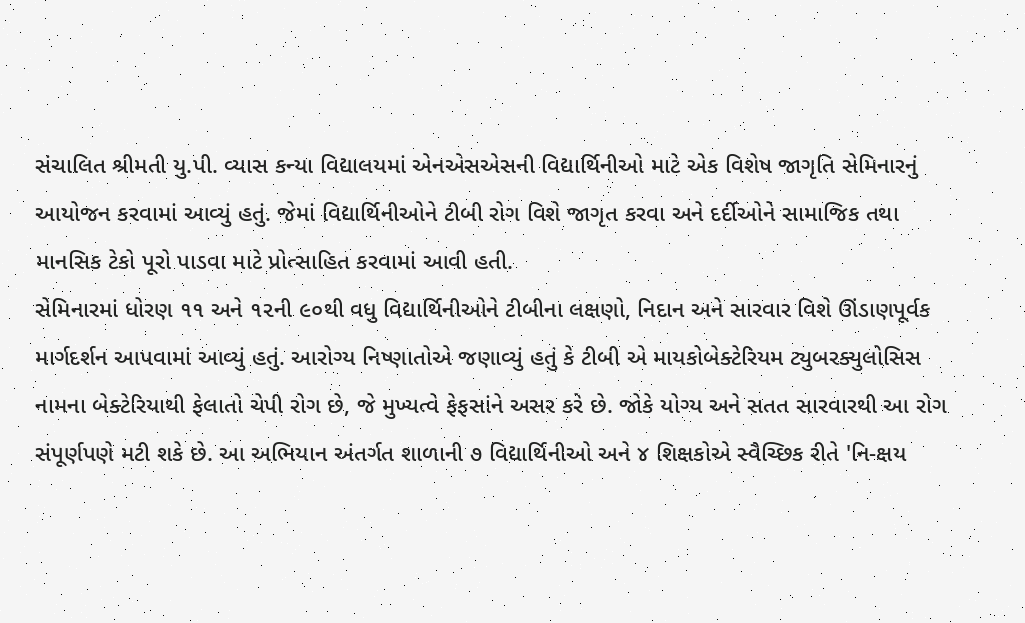સંચાલિત શ્રીમતી યુ.પી. વ્યાસ કન્યા વિદ્યાલયમાં એનએસએસની વિદ્યાર્થિનીઓ માટે એક વિશેષ જાગૃતિ સેમિનારનું આયોજન કરવામાં આવ્યું હતું. જેમાં વિદ્યાર્થિનીઓને ટીબી રોગ વિશે જાગૃત કરવા અને દર્દીઓને સામાજિક તથા માનસિક ટેકો પૂરો પાડવા માટે પ્રોત્સાહિત કરવામાં આવી હતી.
સેમિનારમાં ધોરણ ૧૧ અને ૧૨ની ૯૦થી વધુ વિદ્યાર્થિનીઓને ટીબીના લક્ષણો, નિદાન અને સારવાર વિશે ઊંડાણપૂર્વક માર્ગદર્શન આપવામાં આવ્યું હતું. આરોગ્ય નિષ્ણાતોએ જણાવ્યું હતું કે ટીબી એ માયકોબેક્ટેરિયમ ટ્યુબરક્યુલોસિસ નામના બેક્ટેરિયાથી ફેલાતો ચેપી રોગ છે, જે મુખ્યત્વે ફેફસાંને અસર કરે છે. જોકે યોગ્ય અને સતત સારવારથી આ રોગ સંપૂર્ણપણે મટી શકે છે. આ અભિયાન અંતર્ગત શાળાની ૭ વિદ્યાર્થિનીઓ અને ૪ શિક્ષકોએ સ્વૈચ્છિક રીતે 'નિ-ક્ષય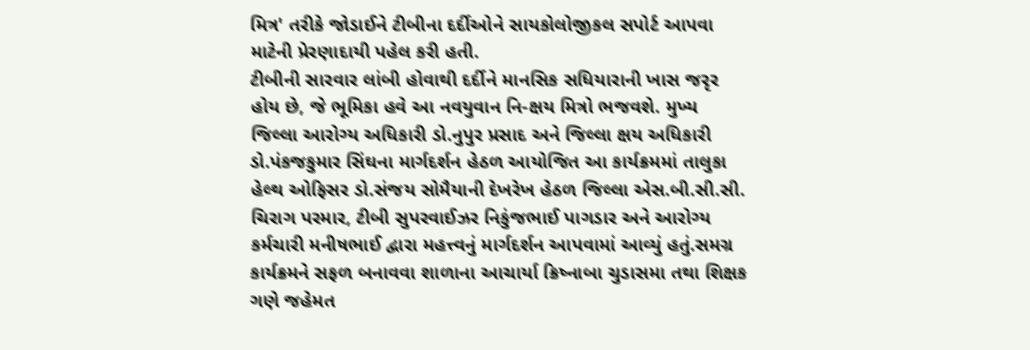મિત્ર' તરીકે જોડાઈને ટીબીના દર્દીઓને સાયકોલોજીકલ સપોર્ટ આપવા માટેની પ્રેરણાદાયી પહેલ કરી હતી.
ટીબીની સારવાર લાંબી હોવાથી દર્દીને માનસિક સધિયારાની ખાસ જરૃર હોય છે, જે ભૂમિકા હવે આ નવયુવાન નિ-ક્ષય મિત્રો ભજવશે. મુખ્ય જિલ્લા આરોગ્ય અધિકારી ડો.નુપુર પ્રસાદ અને જિલ્લા ક્ષય અધિકારી ડો.પંકજકુમાર સિંઘના માર્ગદર્શન હેઠળ આયોજિત આ કાર્યક્રમમાં તાલુકા હેલ્થ ઓફિસર ડો.સંજય સોમૈયાની દેખરેખ હેઠળ જિલ્લા એસ.બી.સી.સી. ચિરાગ પરમાર, ટીબી સુપરવાઈઝર નિકુંજભાઈ પાગડાર અને આરોગ્ય કર્મચારી મનીષભાઈ દ્વારા મહત્ત્વનું માર્ગદર્શન આપવામાં આવ્યું હતું.સમગ્ર કાર્યક્રમને સફળ બનાવવા શાળાના આચાર્યા ક્રિષ્નાબા ચુડાસમા તથા શિક્ષક ગણે જહેમત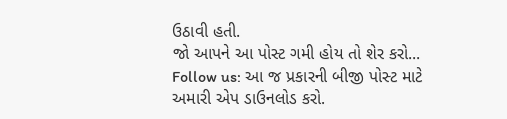ઉઠાવી હતી.
જો આપને આ પોસ્ટ ગમી હોય તો શેર કરો...
Follow us: આ જ પ્રકારની બીજી પોસ્ટ માટે અમારી એપ ડાઉનલોડ કરો.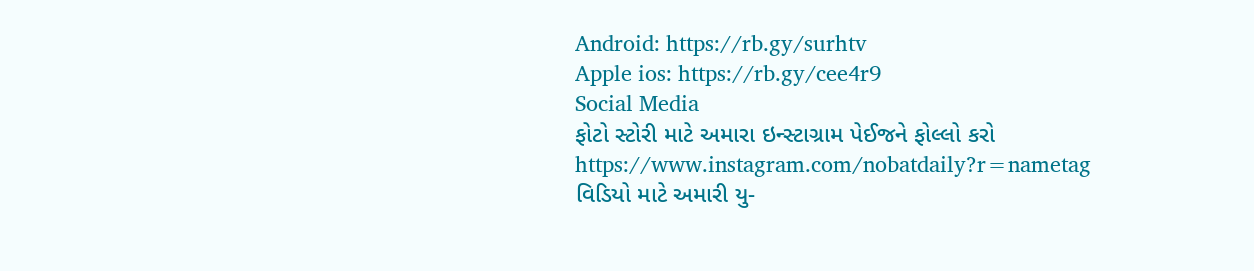Android: https://rb.gy/surhtv
Apple ios: https://rb.gy/cee4r9
Social Media
ફોટો સ્ટોરી માટે અમારા ઇન્સ્ટાગ્રામ પેઈજને ફોલ્લો કરો
https://www.instagram.com/nobatdaily?r=nametag
વિડિયો માટે અમારી યુ-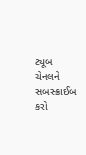ટ્યૂબ ચેનલને સબસ્ક્રાઈબ કરો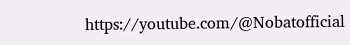https://youtube.com/@Nobatofficial